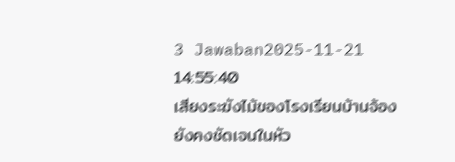3 Jawaban2025-11-21 14:55:40
เสียงระฆังไม้ของโรงเรียนบ้านจ้องยังคงชัดเจนในหัว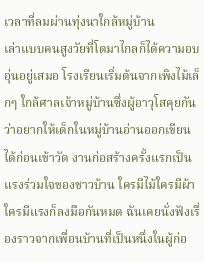เวลาที่ลมผ่านทุ่งนาใกล้หมู่บ้าน
เล่าแบบคนสูงวัยที่โตมาไกลก็ได้ความอบอุ่นอยู่เสมอ โรงเรียนเริ่มต้นจากเพิงไม้เล็กๆ ใกล้ศาลเจ้าหมู่บ้านซึ่งผู้อาวุโสคุยกันว่าอยากให้เด็กในหมู่บ้านอ่านออกเขียนได้ก่อนเข้าวัด งานก่อสร้างครั้งแรกเป็นแรงร่วมใจของชาวบ้าน ใครมีไม้ใครมีผ้าใครมีแรงก็ลงมือกันหมด ฉันเคยนั่งฟังเรื่องราวจากเพื่อนบ้านที่เป็นหนึ่งในผู้ก่อ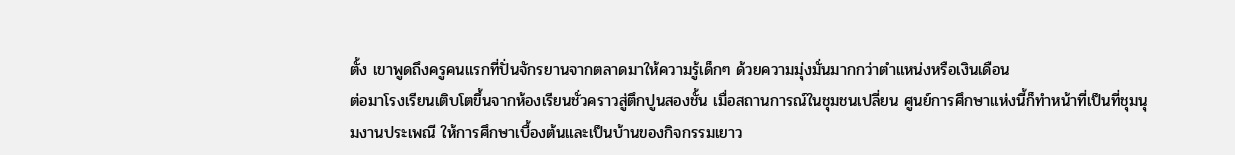ตั้ง เขาพูดถึงครูคนแรกที่ปั่นจักรยานจากตลาดมาให้ความรู้เด็กๆ ด้วยความมุ่งมั่นมากกว่าตำแหน่งหรือเงินเดือน
ต่อมาโรงเรียนเติบโตขึ้นจากห้องเรียนชั่วคราวสู่ตึกปูนสองชั้น เมื่อสถานการณ์ในชุมชนเปลี่ยน ศูนย์การศึกษาแห่งนี้ก็ทำหน้าที่เป็นที่ชุมนุมงานประเพณี ให้การศึกษาเบื้องต้นและเป็นบ้านของกิจกรรมเยาว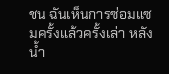ชน ฉันเห็นการซ่อมแซมครั้งแล้วครั้งเล่า หลังน้ำ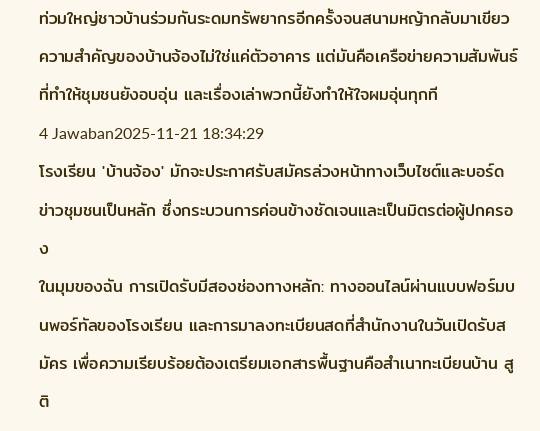ท่วมใหญ่ชาวบ้านร่วมกันระดมทรัพยากรอีกครั้งจนสนามหญ้ากลับมาเขียว ความสำคัญของบ้านจ้องไม่ใช่แค่ตัวอาคาร แต่มันคือเครือข่ายความสัมพันธ์ที่ทำให้ชุมชนยังอบอุ่น และเรื่องเล่าพวกนี้ยังทำให้ใจผมอุ่นทุกที
4 Jawaban2025-11-21 18:34:29
โรงเรียน 'บ้านจ้อง' มักจะประกาศรับสมัครล่วงหน้าทางเว็บไซต์และบอร์ดข่าวชุมชนเป็นหลัก ซึ่งกระบวนการค่อนข้างชัดเจนและเป็นมิตรต่อผู้ปกครอง
ในมุมของฉัน การเปิดรับมีสองช่องทางหลัก: ทางออนไลน์ผ่านแบบฟอร์มบนพอร์ทัลของโรงเรียน และการมาลงทะเบียนสดที่สำนักงานในวันเปิดรับสมัคร เพื่อความเรียบร้อยต้องเตรียมเอกสารพื้นฐานคือสำเนาทะเบียนบ้าน สูติ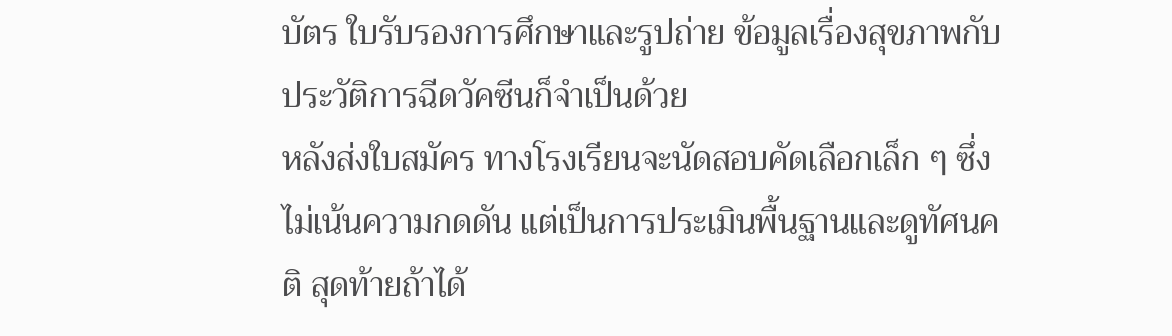บัตร ใบรับรองการศึกษาและรูปถ่าย ข้อมูลเรื่องสุขภาพกับประวัติการฉีดวัคซีนก็จำเป็นด้วย
หลังส่งใบสมัคร ทางโรงเรียนจะนัดสอบคัดเลือกเล็ก ๆ ซึ่งไม่เน้นความกดดัน แต่เป็นการประเมินพื้นฐานและดูทัศนคติ สุดท้ายถ้าได้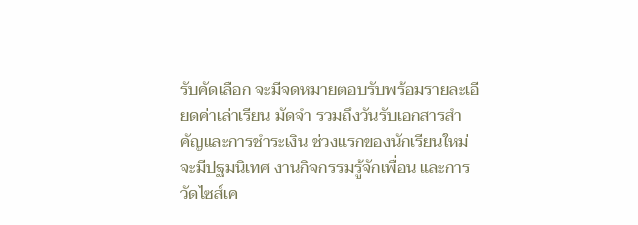รับคัดเลือก จะมีจดหมายตอบรับพร้อมรายละเอียดค่าเล่าเรียน มัดจำ รวมถึงวันรับเอกสารสำคัญและการชำระเงิน ช่วงแรกของนักเรียนใหม่จะมีปฐมนิเทศ งานกิจกรรมรู้จักเพื่อน และการวัดไซส์เค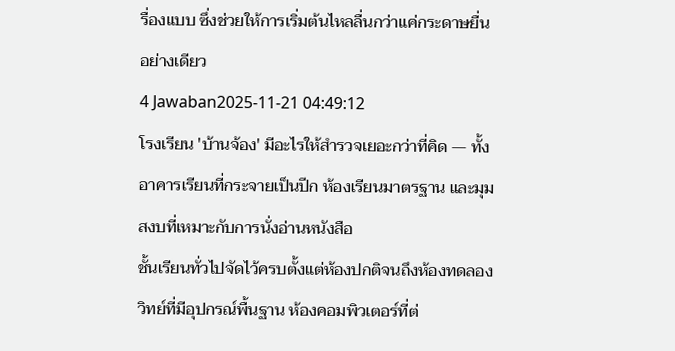รื่องแบบ ซึ่งช่วยให้การเริ่มต้นไหลลื่นกว่าแค่กระดาษยื่นอย่างเดียว
4 Jawaban2025-11-21 04:49:12
โรงเรียน 'บ้านจ้อง' มีอะไรให้สำรวจเยอะกว่าที่คิด — ทั้งอาคารเรียนที่กระจายเป็นปีก ห้องเรียนมาตรฐาน และมุมสงบที่เหมาะกับการนั่งอ่านหนังสือ
ชั้นเรียนทั่วไปจัดไว้ครบตั้งแต่ห้องปกติจนถึงห้องทดลองวิทย์ที่มีอุปกรณ์พื้นฐาน ห้องคอมพิวเตอร์ที่ต่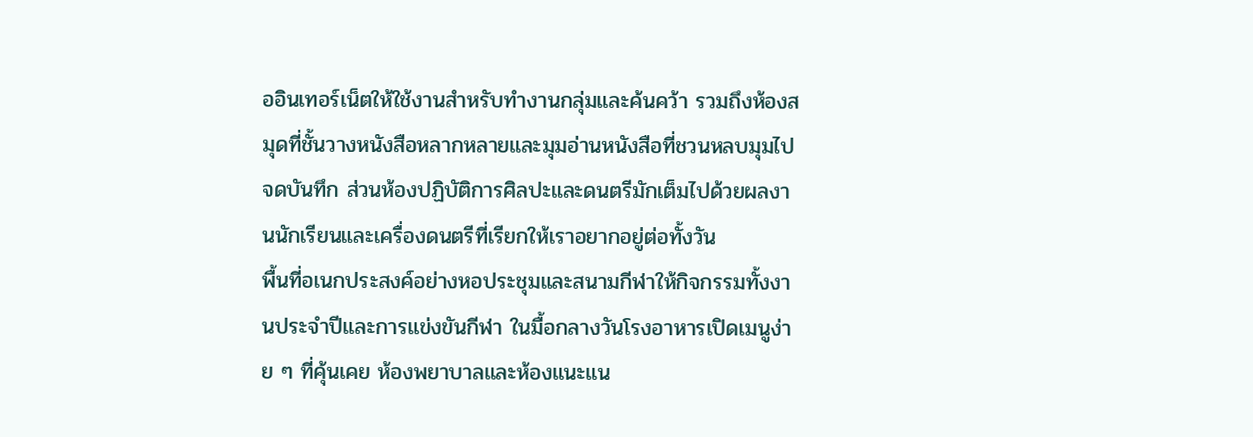ออินเทอร์เน็ตให้ใช้งานสำหรับทำงานกลุ่มและค้นคว้า รวมถึงห้องสมุดที่ชั้นวางหนังสือหลากหลายและมุมอ่านหนังสือที่ชวนหลบมุมไปจดบันทึก ส่วนห้องปฏิบัติการศิลปะและดนตรีมักเต็มไปด้วยผลงานนักเรียนและเครื่องดนตรีที่เรียกให้เราอยากอยู่ต่อทั้งวัน
พื้นที่อเนกประสงค์อย่างหอประชุมและสนามกีฬาให้กิจกรรมทั้งงานประจำปีและการแข่งขันกีฬา ในมื้อกลางวันโรงอาหารเปิดเมนูง่าย ๆ ที่คุ้นเคย ห้องพยาบาลและห้องแนะแน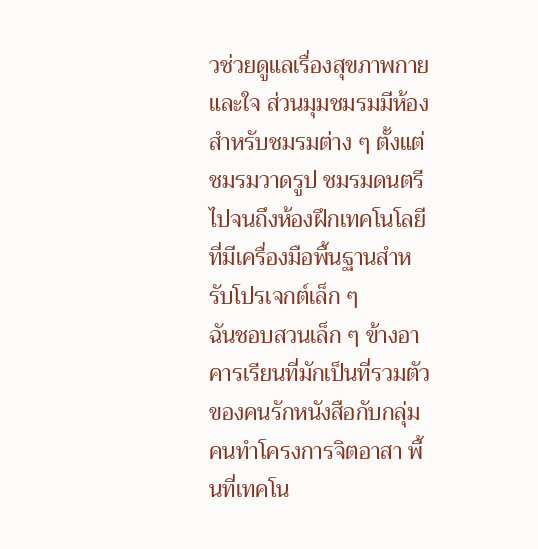วช่วยดูแลเรื่องสุขภาพกายและใจ ส่วนมุมชมรมมีห้องสำหรับชมรมต่าง ๆ ตั้งแต่ชมรมวาดรูป ชมรมดนตรี ไปจนถึงห้องฝึกเทคโนโลยีที่มีเครื่องมือพื้นฐานสำหรับโปรเจกต์เล็ก ๆ
ฉันชอบสวนเล็ก ๆ ข้างอาคารเรียนที่มักเป็นที่รวมตัวของคนรักหนังสือกับกลุ่มคนทำโครงการจิตอาสา พื้นที่เทคโน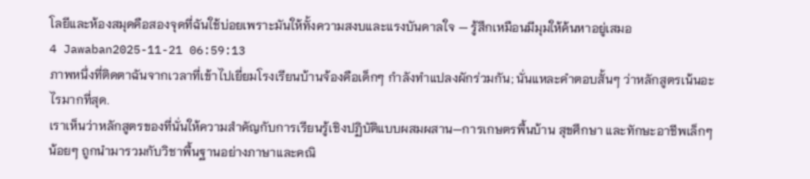โลยีและห้องสมุดคือสองจุดที่ฉันใช้บ่อยเพราะมันให้ทั้งความสงบและแรงบันดาลใจ — รู้สึกเหมือนมีมุมให้ค้นหาอยู่เสมอ
4 Jawaban2025-11-21 06:59:13
ภาพหนึ่งที่ติดตาฉันจากเวลาที่เข้าไปเยี่ยมโรงเรียนบ้านจ้องคือเด็กๆ กำลังทำแปลงผักร่วมกัน; นั่นแหละคำตอบสั้นๆ ว่าหลักสูตรเน้นอะไรมากที่สุด.
เราเห็นว่าหลักสูตรของที่นั่นให้ความสำคัญกับการเรียนรู้เชิงปฏิบัติแบบผสมผสาน—การเกษตรพื้นบ้าน สุขศึกษา และทักษะอาชีพเล็กๆ น้อยๆ ถูกนำมารวมกับวิชาพื้นฐานอย่างภาษาและคณิ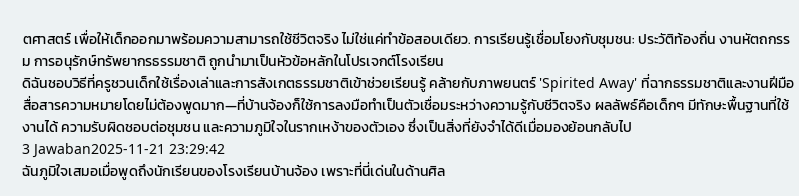ตศาสตร์ เพื่อให้เด็กออกมาพร้อมความสามารถใช้ชีวิตจริง ไม่ใช่แค่ทำข้อสอบเดียว. การเรียนรู้เชื่อมโยงกับชุมชน: ประวัติท้องถิ่น งานหัตถกรรม การอนุรักษ์ทรัพยากรธรรมชาติ ถูกนำมาเป็นหัวข้อหลักในโปรเจกต์โรงเรียน
ดิฉันชอบวิธีที่ครูชวนเด็กใช้เรื่องเล่าและการสังเกตธรรมชาติเข้าช่วยเรียนรู้ คล้ายกับภาพยนตร์ 'Spirited Away' ที่ฉากธรรมชาติและงานฝีมือสื่อสารความหมายโดยไม่ต้องพูดมาก—ที่บ้านจ้องก็ใช้การลงมือทำเป็นตัวเชื่อมระหว่างความรู้กับชีวิตจริง ผลลัพธ์คือเด็กๆ มีทักษะพื้นฐานที่ใช้งานได้ ความรับผิดชอบต่อชุมชน และความภูมิใจในรากเหง้าของตัวเอง ซึ่งเป็นสิ่งที่ยังจำได้ดีเมื่อมองย้อนกลับไป
3 Jawaban2025-11-21 23:29:42
ฉันภูมิใจเสมอเมื่อพูดถึงนักเรียนของโรงเรียนบ้านจ้อง เพราะที่นี่เด่นในด้านศิล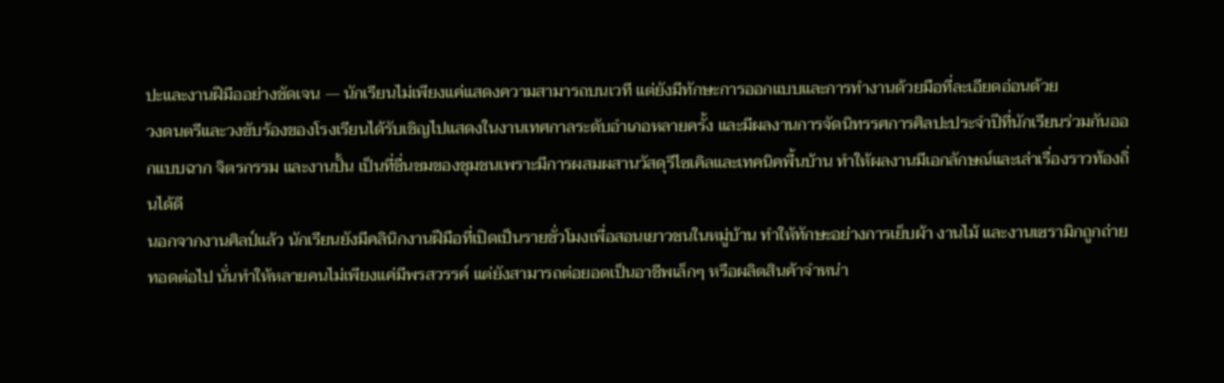ปะและงานฝีมืออย่างชัดเจน — นักเรียนไม่เพียงแค่แสดงความสามารถบนเวที แต่ยังมีทักษะการออกแบบและการทำงานด้วยมือที่ละเอียดอ่อนด้วย
วงดนตรีและวงขับร้องของโรงเรียนได้รับเชิญไปแสดงในงานเทศกาลระดับอำเภอหลายครั้ง และมีผลงานการจัดนิทรรศการศิลปะประจำปีที่นักเรียนร่วมกันออกแบบฉาก จิตรกรรม และงานปั้น เป็นที่ชื่นชมของชุมชนเพราะมีการผสมผสานวัสดุรีไซเคิลและเทคนิคพื้นบ้าน ทำให้ผลงานมีเอกลักษณ์และเล่าเรื่องราวท้องถิ่นได้ดี
นอกจากงานศิลป์แล้ว นักเรียนยังมีคลินิกงานฝีมือที่เปิดเป็นรายชั่วโมงเพื่อสอนเยาวชนในหมู่บ้าน ทำให้ทักษะอย่างการเย็บผ้า งานไม้ และงานเซรามิกถูกถ่ายทอดต่อไป นั่นทำให้หลายคนไม่เพียงแค่มีพรสวรรค์ แต่ยังสามารถต่อยอดเป็นอาชีพเล็กๆ หรือผลิตสินค้าจำหน่า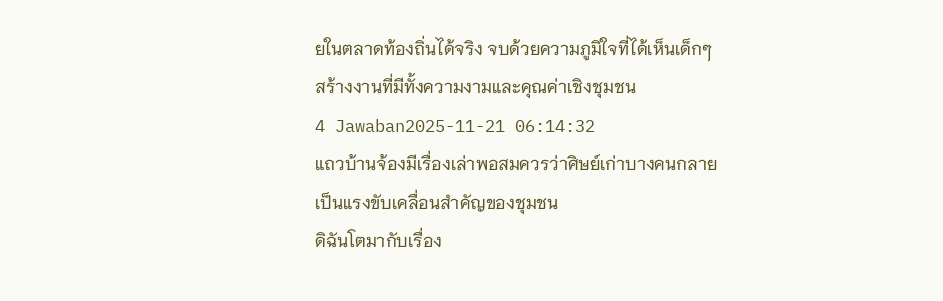ยในตลาดท้องถิ่นได้จริง จบด้วยความภูมิใจที่ได้เห็นเด็กๆ สร้างงานที่มีทั้งความงามและคุณค่าเชิงชุมชน
4 Jawaban2025-11-21 06:14:32
แถวบ้านจ้องมีเรื่องเล่าพอสมควรว่าศิษย์เก่าบางคนกลายเป็นแรงขับเคลื่อนสำคัญของชุมชน
ดิฉันโตมากับเรื่อง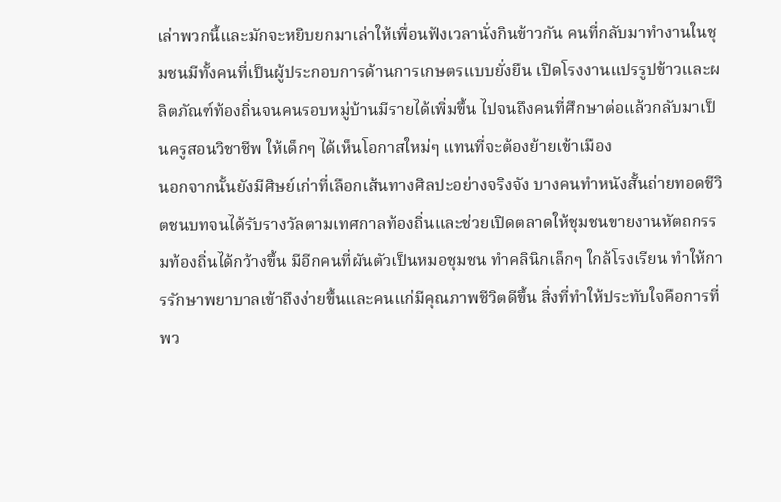เล่าพวกนี้และมักจะหยิบยกมาเล่าให้เพื่อนฟังเวลานั่งกินข้าวกัน คนที่กลับมาทำงานในชุมชนมีทั้งคนที่เป็นผู้ประกอบการด้านการเกษตรแบบยั่งยืน เปิดโรงงานแปรรูปข้าวและผลิตภัณฑ์ท้องถิ่นจนคนรอบหมู่บ้านมีรายได้เพิ่มขึ้น ไปจนถึงคนที่ศึกษาต่อแล้วกลับมาเป็นครูสอนวิชาชีพ ให้เด็กๆ ได้เห็นโอกาสใหม่ๆ แทนที่จะต้องย้ายเข้าเมือง
นอกจากนั้นยังมีศิษย์เก่าที่เลือกเส้นทางศิลปะอย่างจริงจัง บางคนทำหนังสั้นถ่ายทอดชีวิตชนบทจนได้รับรางวัลตามเทศกาลท้องถิ่นและช่วยเปิดตลาดให้ชุมชนขายงานหัตถกรรมท้องถิ่นได้กว้างขึ้น มีอีกคนที่ผันตัวเป็นหมอชุมชน ทำคลินิกเล็กๆ ใกล้โรงเรียน ทำให้การรักษาพยาบาลเข้าถึงง่ายขึ้นและคนแก่มีคุณภาพชีวิตดีขึ้น สิ่งที่ทำให้ประทับใจคือการที่พว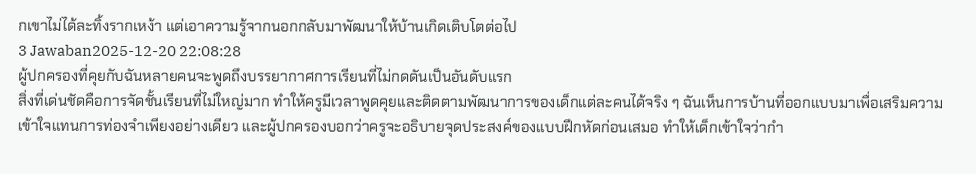กเขาไม่ได้ละทิ้งรากเหง้า แต่เอาความรู้จากนอกกลับมาพัฒนาให้บ้านเกิดเติบโตต่อไป
3 Jawaban2025-12-20 22:08:28
ผู้ปกครองที่คุยกับฉันหลายคนจะพูดถึงบรรยากาศการเรียนที่ไม่กดดันเป็นอันดับแรก
สิ่งที่เด่นชัดคือการจัดชั้นเรียนที่ไม่ใหญ่มาก ทำให้ครูมีเวลาพูดคุยและติดตามพัฒนาการของเด็กแต่ละคนได้จริง ๆ ฉันเห็นการบ้านที่ออกแบบมาเพื่อเสริมความเข้าใจแทนการท่องจำเพียงอย่างเดียว และผู้ปกครองบอกว่าครูจะอธิบายจุดประสงค์ของแบบฝึกหัดก่อนเสมอ ทำให้เด็กเข้าใจว่ากำ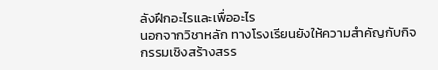ลังฝึกอะไรและเพื่ออะไร
นอกจากวิชาหลัก ทางโรงเรียนยังให้ความสำคัญกับกิจกรรมเชิงสร้างสรร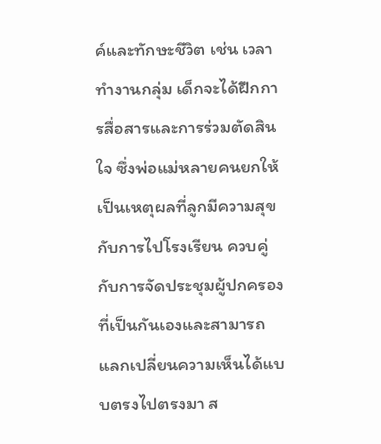ค์และทักษะชีวิต เช่น เวลาทำงานกลุ่ม เด็กจะได้ฝึกการสื่อสารและการร่วมตัดสินใจ ซึ่งพ่อแม่หลายคนยกให้เป็นเหตุผลที่ลูกมีความสุขกับการไปโรงเรียน ควบคู่กับการจัดประชุมผู้ปกครองที่เป็นกันเองและสามารถแลกเปลี่ยนความเห็นได้แบบตรงไปตรงมา ส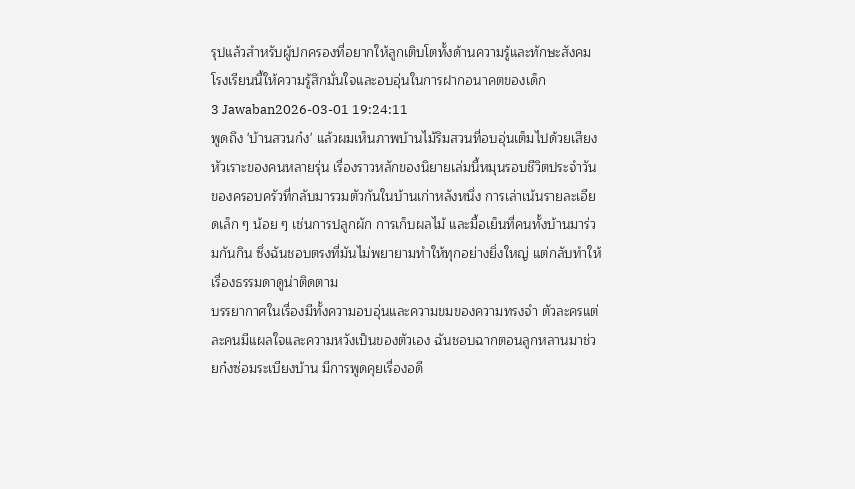รุปแล้วสำหรับผู้ปกครองที่อยากให้ลูกเติบโตทั้งด้านความรู้และทักษะสังคม โรงเรียนนี้ให้ความรู้สึกมั่นใจและอบอุ่นในการฝากอนาคตของเด็ก
3 Jawaban2026-03-01 19:24:11
พูดถึง 'บ้านสวนก๋ง' แล้วผมเห็นภาพบ้านไม้ริมสวนที่อบอุ่นเต็มไปด้วยเสียงหัวเราะของคนหลายรุ่น เรื่องราวหลักของนิยายเล่มนี้หมุนรอบชีวิตประจำวันของครอบครัวที่กลับมารวมตัวกันในบ้านเก่าหลังหนึ่ง การเล่าเน้นรายละเอียดเล็ก ๆ น้อย ๆ เช่นการปลูกผัก การเก็บผลไม้ และมื้อเย็นที่คนทั้งบ้านมาร่วมกันกิน ซึ่งฉันชอบตรงที่มันไม่พยายามทำให้ทุกอย่างยิ่งใหญ่ แต่กลับทำให้เรื่องธรรมดาดูน่าติดตาม
บรรยากาศในเรื่องมีทั้งความอบอุ่นและความขมของความทรงจำ ตัวละครแต่ละคนมีแผลใจและความหวังเป็นของตัวเอง ฉันชอบฉากตอนลูกหลานมาช่วยก๋งซ่อมระเบียงบ้าน มีการพูดคุยเรื่องอดี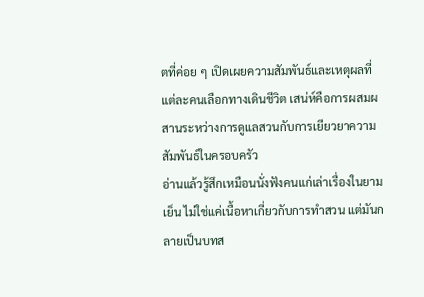ตที่ค่อย ๆ เปิดเผยความสัมพันธ์และเหตุผลที่แต่ละคนเลือกทางเดินชีวิต เสน่ห์คือการผสมผสานระหว่างการดูแลสวนกับการเยียวยาความสัมพันธ์ในครอบครัว
อ่านแล้วรู้สึกเหมือนนั่งฟังคนแก่เล่าเรื่องในยามเย็น ไม่ใช่แค่เนื้อหาเกี่ยวกับการทำสวน แต่มันกลายเป็นบทส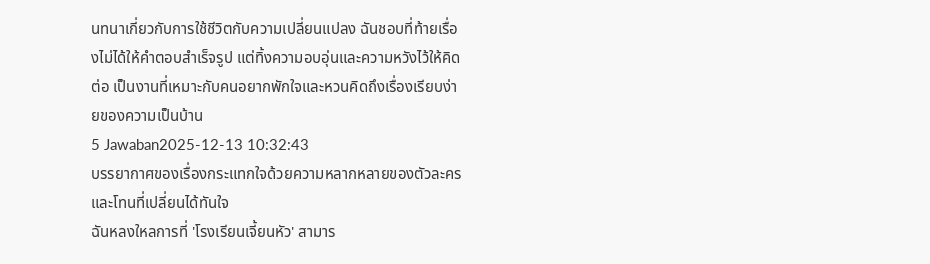นทนาเกี่ยวกับการใช้ชีวิตกับความเปลี่ยนแปลง ฉันชอบที่ท้ายเรื่องไม่ได้ให้คำตอบสำเร็จรูป แต่ทิ้งความอบอุ่นและความหวังไว้ให้คิดต่อ เป็นงานที่เหมาะกับคนอยากพักใจและหวนคิดถึงเรื่องเรียบง่ายของความเป็นบ้าน
5 Jawaban2025-12-13 10:32:43
บรรยากาศของเรื่องกระแทกใจด้วยความหลากหลายของตัวละครและโทนที่เปลี่ยนได้ทันใจ
ฉันหลงใหลการที่ 'โรงเรียนเจี้ยนหัว' สามาร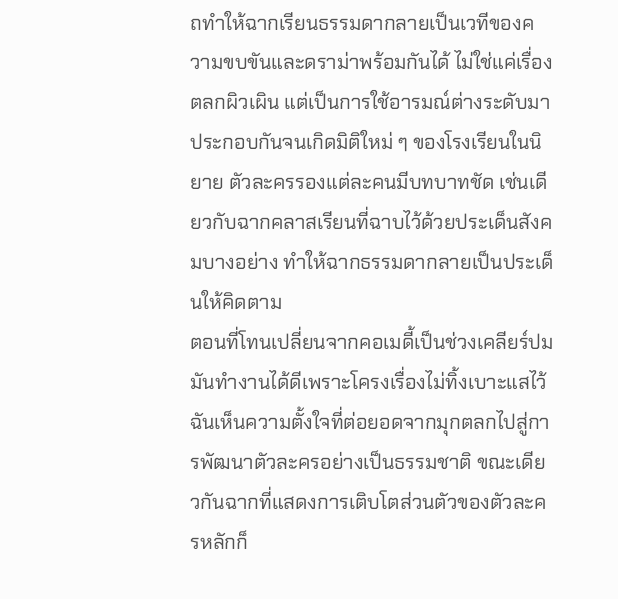ถทำให้ฉากเรียนธรรมดากลายเป็นเวทีของความขบขันและดราม่าพร้อมกันได้ ไม่ใช่แค่เรื่องตลกผิวเผิน แต่เป็นการใช้อารมณ์ต่างระดับมาประกอบกันจนเกิดมิติใหม่ ๆ ของโรงเรียนในนิยาย ตัวละครรองแต่ละคนมีบทบาทชัด เช่นเดียวกับฉากคลาสเรียนที่ฉาบไว้ด้วยประเด็นสังคมบางอย่าง ทำให้ฉากธรรมดากลายเป็นประเด็นให้คิดตาม
ตอนที่โทนเปลี่ยนจากคอเมดี้เป็นช่วงเคลียร์ปม มันทำงานได้ดีเพราะโครงเรื่องไม่ทิ้งเบาะแสไว้ ฉันเห็นความตั้งใจที่ต่อยอดจากมุกตลกไปสู่การพัฒนาตัวละครอย่างเป็นธรรมชาติ ขณะเดียวกันฉากที่แสดงการเติบโตส่วนตัวของตัวละครหลักก็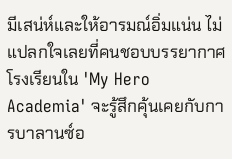มีเสน่ห์และให้อารมณ์อิ่มแน่น ไม่แปลกใจเลยที่คนชอบบรรยากาศโรงเรียนใน 'My Hero Academia' จะรู้สึกคุ้นเคยกับการบาลานซ์อ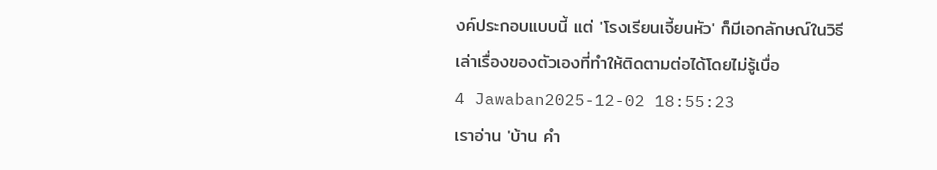งค์ประกอบแบบนี้ แต่ 'โรงเรียนเจี้ยนหัว' ก็มีเอกลักษณ์ในวิธีเล่าเรื่องของตัวเองที่ทำให้ติดตามต่อได้โดยไม่รู้เบื่อ
4 Jawaban2025-12-02 18:55:23
เราอ่าน 'บ้าน คำ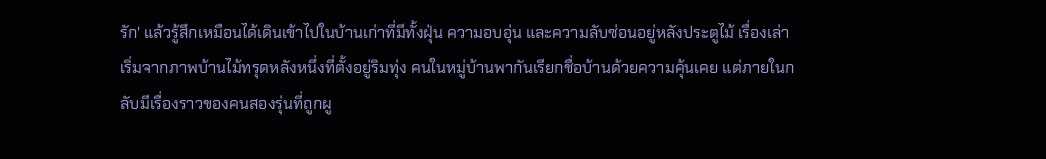รัก' แล้วรู้สึกเหมือนได้เดินเข้าไปในบ้านเก่าที่มีทั้งฝุ่น ความอบอุ่น และความลับซ่อนอยู่หลังประตูไม้ เรื่องเล่าเริ่มจากภาพบ้านไม้ทรุดหลังหนึ่งที่ตั้งอยู่ริมทุ่ง คนในหมู่บ้านพากันเรียกชื่อบ้านด้วยความคุ้นเคย แต่ภายในกลับมีเรื่องราวของคนสองรุ่นที่ถูกผู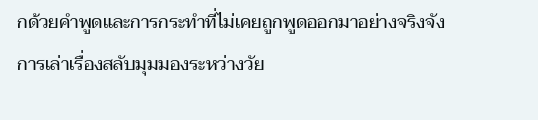กด้วยคำพูดและการกระทำที่ไม่เคยถูกพูดออกมาอย่างจริงจัง
การเล่าเรื่องสลับมุมมองระหว่างวัย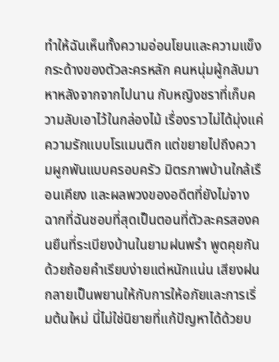ทำให้ฉันเห็นทั้งความอ่อนโยนและความแข็งกระด้างของตัวละครหลัก คนหนุ่มผู้กลับมาหาหลังจากจากไปนาน กับหญิงชราที่เก็บความลับเอาไว้ในกล่องไม้ เรื่องราวไม่ได้มุ่งแค่ความรักแบบโรแมนติก แต่ขยายไปถึงความผูกพันแบบครอบครัว มิตรภาพบ้านใกล้เรือนเคียง และผลพวงของอดีตที่ยังไม่จาง
ฉากที่ฉันชอบที่สุดเป็นตอนที่ตัวละครสองคนยืนที่ระเบียงบ้านในยามฝนพรำ พูดคุยกันด้วยถ้อยคำเรียบง่ายแต่หนักแน่น เสียงฝนกลายเป็นพยานให้กับการให้อภัยและการเริ่มต้นใหม่ นี่ไม่ใช่นิยายที่แก้ปัญหาได้ด้วยบ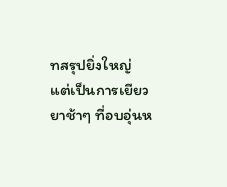ทสรุปยิ่งใหญ่ แต่เป็นการเยียวยาช้าๆ ที่อบอุ่นห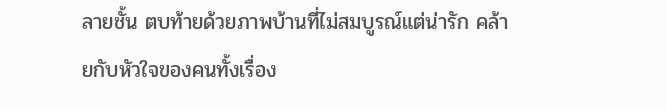ลายชั้น ตบท้ายด้วยภาพบ้านที่ไม่สมบูรณ์แต่น่ารัก คล้ายกับหัวใจของคนทั้งเรื่อง